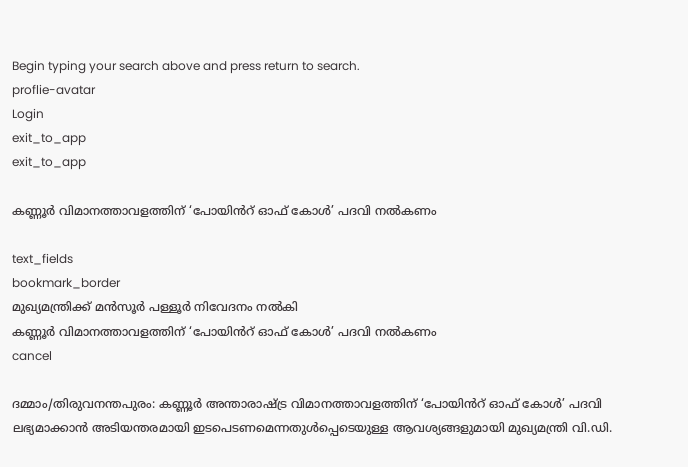Begin typing your search above and press return to search.
proflie-avatar
Login
exit_to_app
exit_to_app

കണ്ണൂർ വിമാനത്താവളത്തിന് ‘പോയിൻറ് ഓഫ് കോൾ’ പദവി നൽകണം

text_fields
bookmark_border
മുഖ്യമന്ത്രിക്ക് മൻസൂർ പള്ളൂർ നിവേദനം നൽകി
കണ്ണൂർ വിമാനത്താവളത്തിന് ‘പോയിൻറ് ഓഫ് കോൾ’ പദവി നൽകണം
cancel

ദമ്മാം/തിരുവനന്തപുരം: കണ്ണൂർ അന്താരാഷ്ട്ര വിമാനത്താവളത്തിന് ‘പോയിൻറ് ഓഫ് കോൾ’ പദവി ലഭ്യമാക്കാൻ അടിയന്തരമായി ഇടപെടണമെന്നതുൾപ്പെടെയുള്ള ആവശ്യങ്ങളുമായി മുഖ്യമന്ത്രി വി.ഡി.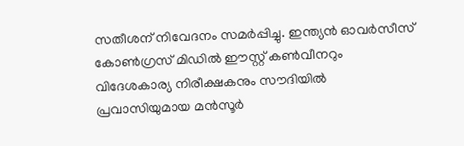സതീശന് നിവേദനം സമർപ്പിച്ചു. ഇന്ത്യൻ ഓവർസീസ് കോൺഗ്രസ് മിഡിൽ ഈസ്റ്റ് കൺവീനറും വിദേശകാര്യ നിരീക്ഷകനും സൗദിയിൽ പ്രവാസിയുമായ മൻസൂർ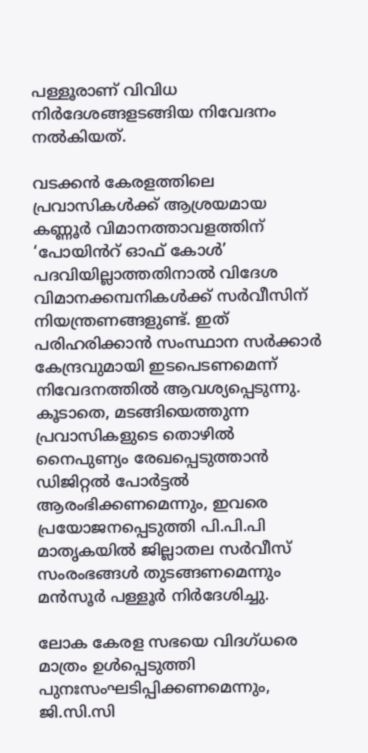പള്ളൂരാണ് വിവിധ നിർദേശങ്ങളടങ്ങിയ നിവേദനം നൽകിയത്.

വടക്കൻ കേരളത്തിലെ പ്രവാസികൾക്ക് ആശ്രയമായ കണ്ണൂർ വിമാനത്താവളത്തിന് ‘പോയിൻറ് ഓഫ് കോൾ’ പദവിയില്ലാത്തതിനാൽ വിദേശ വിമാനക്കമ്പനികൾക്ക് സർവീസിന് നിയന്ത്രണങ്ങളുണ്ട്. ഇത് പരിഹരിക്കാൻ സംസ്ഥാന സർക്കാർ കേന്ദ്രവുമായി ഇടപെടണമെന്ന് നിവേദനത്തിൽ ആവശ്യപ്പെടുന്നു. കൂടാതെ, മടങ്ങിയെത്തുന്ന പ്രവാസികളുടെ തൊഴിൽ നൈപുണ്യം രേഖപ്പെടുത്താൻ ഡിജിറ്റൽ പോർട്ടൽ ആരംഭിക്കണമെന്നും, ഇവരെ പ്രയോജനപ്പെടുത്തി പി.പി.പി മാതൃകയിൽ ജില്ലാതല സർവീസ് സംരംഭങ്ങൾ തുടങ്ങണമെന്നും മൻസൂർ പള്ളൂർ നിർദേശിച്ചു.

ലോക കേരള സഭയെ വിദഗ്ധരെ മാത്രം ഉൾപ്പെടുത്തി പുനഃസംഘടിപ്പിക്കണമെന്നും, ജി.സി.സി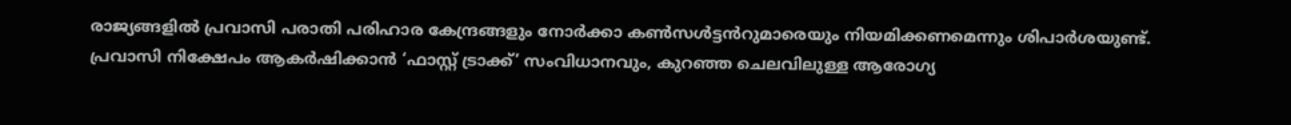രാജ്യങ്ങളിൽ പ്രവാസി പരാതി പരിഹാര കേന്ദ്രങ്ങളും നോർക്കാ കൺസൾട്ടൻറുമാരെയും നിയമിക്കണമെന്നും ശിപാർശയുണ്ട്. പ്രവാസി നിക്ഷേപം ആകർഷിക്കാൻ ‘ഫാസ്റ്റ് ട്രാക്ക്’ സംവിധാനവും, കുറഞ്ഞ ചെലവിലുള്ള ആരോഗ്യ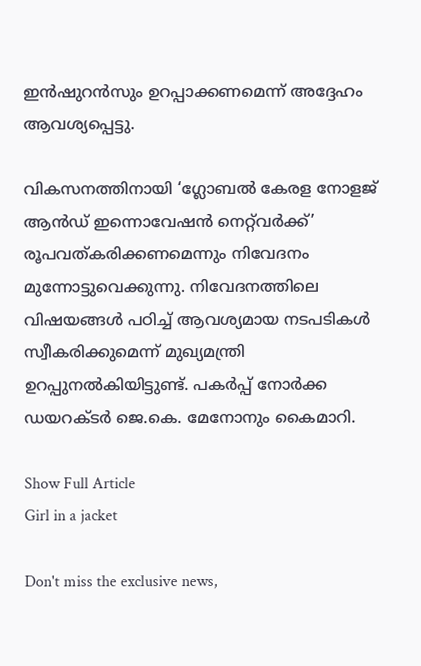ഇൻഷുറൻസും ഉറപ്പാക്കണമെന്ന് അദ്ദേഹം ആവശ്യപ്പെട്ടു.

വികസനത്തിനായി ‘ഗ്ലോബൽ കേരള നോളജ് ആൻഡ് ഇന്നൊവേഷൻ നെറ്റ്‌വർക്ക്’ രൂപവത്കരിക്കണമെന്നും നിവേദനം മുന്നോട്ടുവെക്കുന്നു. നിവേദനത്തിലെ വിഷയങ്ങൾ പഠിച്ച് ആവശ്യമായ നടപടികൾ സ്വീകരിക്കുമെന്ന് മുഖ്യമന്ത്രി ഉറപ്പുനൽകിയിട്ടുണ്ട്. പകർപ്പ് നോർക്ക ഡയറക്ടർ ജെ.കെ. മേനോനും കൈമാറി.

Show Full Article
Girl in a jacket

Don't miss the exclusive news,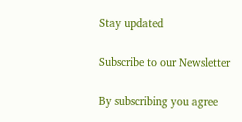Stay updated

Subscribe to our Newsletter

By subscribing you agree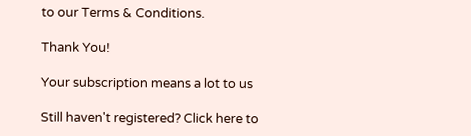to our Terms & Conditions.

Thank You!

Your subscription means a lot to us

Still haven't registered? Click here to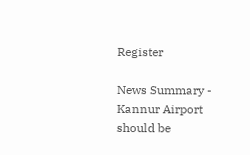Register

News Summary - Kannur Airport should be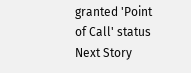granted 'Point of Call' status
Next Story